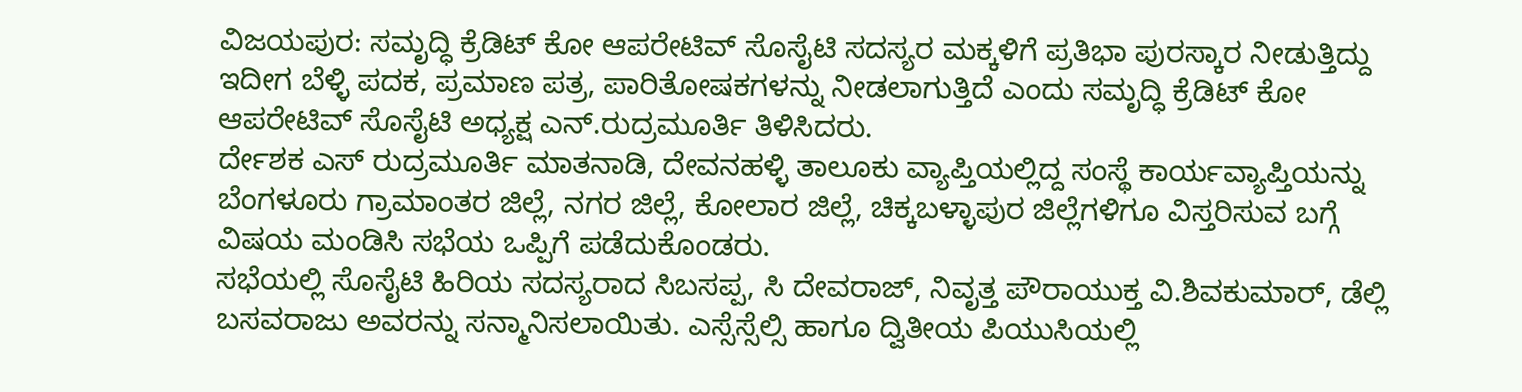ವಿಜಯಪುರ: ಸಮೃದ್ಧಿ ಕ್ರೆಡಿಟ್ ಕೋ ಆಪರೇಟಿವ್ ಸೊಸೈಟಿ ಸದಸ್ಯರ ಮಕ್ಕಳಿಗೆ ಪ್ರತಿಭಾ ಪುರಸ್ಕಾರ ನೀಡುತ್ತಿದ್ದು ಇದೀಗ ಬೆಳ್ಳಿ ಪದಕ, ಪ್ರಮಾಣ ಪತ್ರ, ಪಾರಿತೋಷಕಗಳನ್ನು ನೀಡಲಾಗುತ್ತಿದೆ ಎಂದು ಸಮೃದ್ಧಿ ಕ್ರೆಡಿಟ್ ಕೋ ಆಪರೇಟಿವ್ ಸೊಸೈಟಿ ಅಧ್ಯಕ್ಷ ಎನ್.ರುದ್ರಮೂರ್ತಿ ತಿಳಿಸಿದರು.
ರ್ದೇಶಕ ಎಸ್ ರುದ್ರಮೂರ್ತಿ ಮಾತನಾಡಿ, ದೇವನಹಳ್ಳಿ ತಾಲೂಕು ವ್ಯಾಪ್ತಿಯಲ್ಲಿದ್ದ ಸಂಸ್ಥೆ ಕಾರ್ಯವ್ಯಾಪ್ತಿಯನ್ನು ಬೆಂಗಳೂರು ಗ್ರಾಮಾಂತರ ಜಿಲ್ಲೆ, ನಗರ ಜಿಲ್ಲೆ, ಕೋಲಾರ ಜಿಲ್ಲೆ, ಚಿಕ್ಕಬಳ್ಳಾಪುರ ಜಿಲ್ಲೆಗಳಿಗೂ ವಿಸ್ತರಿಸುವ ಬಗ್ಗೆ ವಿಷಯ ಮಂಡಿಸಿ ಸಭೆಯ ಒಪ್ಪಿಗೆ ಪಡೆದುಕೊಂಡರು.
ಸಭೆಯಲ್ಲಿ ಸೊಸೈಟಿ ಹಿರಿಯ ಸದಸ್ಯರಾದ ಸಿಬಸಪ್ಪ, ಸಿ ದೇವರಾಜ್, ನಿವೃತ್ತ ಪೌರಾಯುಕ್ತ ವಿ.ಶಿವಕುಮಾರ್, ಡೆಲ್ಲಿ ಬಸವರಾಜು ಅವರನ್ನು ಸನ್ಮಾನಿಸಲಾಯಿತು. ಎಸ್ಸೆಸ್ಸೆಲ್ಸಿ ಹಾಗೂ ದ್ವಿತೀಯ ಪಿಯುಸಿಯಲ್ಲಿ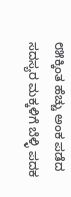೮೫ಕ್ಕಿಂತ ಹೆಚ್ಚು ಅಂಕ ಪಡೆದ ಸದಸ್ಯರ ಮಕ್ಕಳಿಗೆ ಬೆಳ್ಳಿ ಪದಕ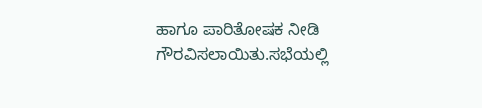ಹಾಗೂ ಪಾರಿತೋಷಕ ನೀಡಿ ಗೌರವಿಸಲಾಯಿತು.ಸಭೆಯಲ್ಲಿ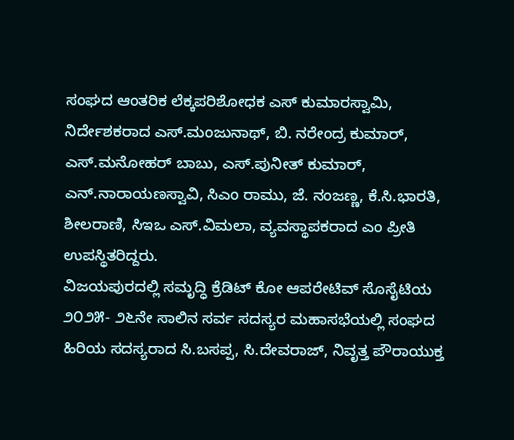ಸಂಘದ ಆಂತರಿಕ ಲೆಕ್ಕಪರಿಶೋಧಕ ಎಸ್ ಕುಮಾರಸ್ವಾಮಿ, ನಿರ್ದೇಶಕರಾದ ಎಸ್.ಮಂಜುನಾಥ್, ಬಿ. ನರೇಂದ್ರ ಕುಮಾರ್, ಎಸ್.ಮನೋಹರ್ ಬಾಬು, ಎಸ್.ಪುನೀತ್ ಕುಮಾರ್, ಎನ್.ನಾರಾಯಣಸ್ವಾವಿ, ಸಿಎಂ ರಾಮು, ಜೆ. ನಂಜಣ್ಣ, ಕೆ.ಸಿ.ಭಾರತಿ, ಶೀಲರಾಣಿ, ಸಿಇಒ ಎಸ್.ವಿಮಲಾ, ವ್ಯವಸ್ಥಾಪಕರಾದ ಎಂ ಪ್ರೀತಿ ಉಪಸ್ಥಿತರಿದ್ದರು.
ವಿಜಯಪುರದಲ್ಲಿ ಸಮೃದ್ಧಿ ಕ್ರೆಡಿಟ್ ಕೋ ಆಪರೇಟಿವ್ ಸೊಸೈಟಿಯ ೨೦೨೫- ೨೬ನೇ ಸಾಲಿನ ಸರ್ವ ಸದಸ್ಯರ ಮಹಾಸಭೆಯಲ್ಲಿ ಸಂಘದ ಹಿರಿಯ ಸದಸ್ಯರಾದ ಸಿ.ಬಸಪ್ಪ, ಸಿ.ದೇವರಾಜ್, ನಿವೃತ್ತ ಪೌರಾಯುಕ್ತ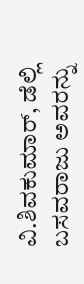ವಿ.ಶಿವಕುಮಾರ್, ಡೆಲ್ಲಿ ಬಸವರಾಜು ಅವರನ್ನು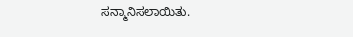ಸನ್ಮಾನಿಸಲಾಯಿತು.